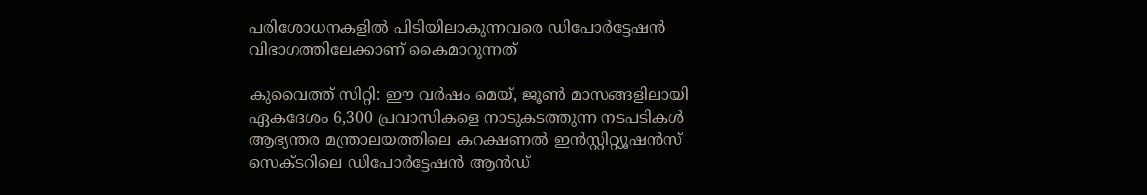പരിശോധനകളിൽ പിടിയിലാകുന്നവരെ ഡിപോർട്ടേഷൻ വിഭാഗത്തിലേക്കാണ് കൈമാറുന്നത്

കുവൈത്ത് സിറ്റി: ഈ വർഷം മെയ്, ജൂൺ മാസങ്ങളിലായി ഏകദേശം 6,300 പ്രവാസികളെ നാടുകടത്തുന്ന നടപടികൾ ആഭ്യന്തര മന്ത്രാലയത്തിലെ കറക്ഷണൽ ഇൻസ്റ്റിറ്റ്യൂഷൻസ് സെക്ടറിലെ ഡിപോർട്ടേഷൻ ആൻഡ്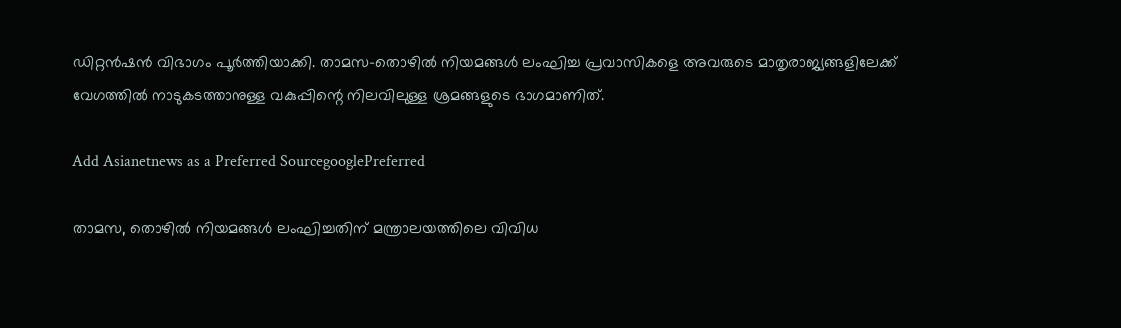ഡിറ്റൻഷൻ വിഭാഗം പൂർത്തിയാക്കി. താമസ-തൊഴിൽ നിയമങ്ങൾ ലംഘിച്ച പ്രവാസികളെ അവരുടെ മാതൃരാജ്യങ്ങളിലേക്ക് വേഗത്തിൽ നാടുകടത്താനുള്ള വകുപ്പിന്റെ നിലവിലുള്ള ശ്രമങ്ങളുടെ ഭാഗമാണിത്.

Add Asianetnews as a Preferred SourcegooglePreferred

താമസ, തൊഴിൽ നിയമങ്ങൾ ലംഘിച്ചതിന് മന്ത്രാലയത്തിലെ വിവിധ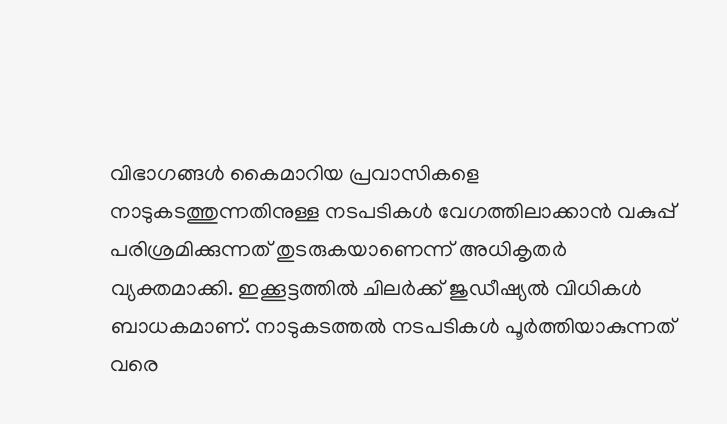വിഭാഗങ്ങൾ കൈമാറിയ പ്രവാസികളെ നാടുകടത്തുന്നതിനുള്ള നടപടികൾ വേഗത്തിലാക്കാൻ വകുപ്പ് പരിശ്രമിക്കുന്നത് തുടരുകയാണെന്ന് അധികൃതർ വ്യക്തമാക്കി. ഇക്കൂട്ടത്തിൽ ചിലർക്ക് ജുഡീഷ്യൽ വിധികൾ ബാധകമാണ്. നാടുകടത്തൽ നടപടികൾ പൂർത്തിയാകുന്നത് വരെ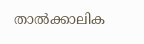താൽക്കാലിക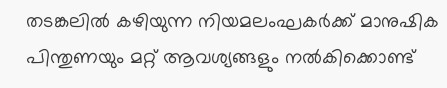തടങ്കലിൽ കഴിയുന്ന നിയമലംഘകർക്ക് മാനുഷിക പിന്തുണയും മറ്റ് ആവശ്യങ്ങളും നൽകിക്കൊണ്ട്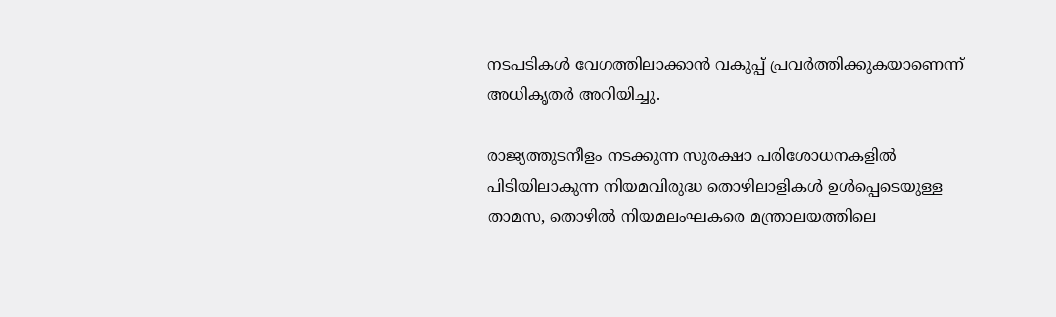നടപടികൾ വേഗത്തിലാക്കാൻ വകുപ്പ് പ്രവർത്തിക്കുകയാണെന്ന് അധികൃതർ അറിയിച്ചു.

രാജ്യത്തുടനീളം നടക്കുന്ന സുരക്ഷാ പരിശോധനകളിൽ പിടിയിലാകുന്ന നിയമവിരുദ്ധ തൊഴിലാളികൾ ഉൾപ്പെടെയുള്ള താമസ, തൊഴിൽ നിയമലംഘകരെ മന്ത്രാലയത്തിലെ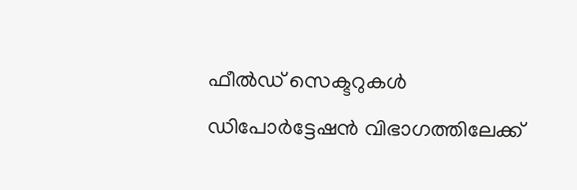ഫീൽഡ് സെക്ടറുകൾ ഡിപോർട്ടേഷൻ വിഭാഗത്തിലേക്ക്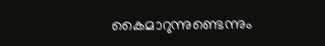കൈമാറുന്നുണ്ടെന്നും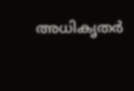അധികൃതർ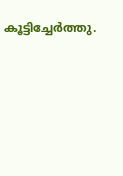കൂട്ടിച്ചേർത്തു.